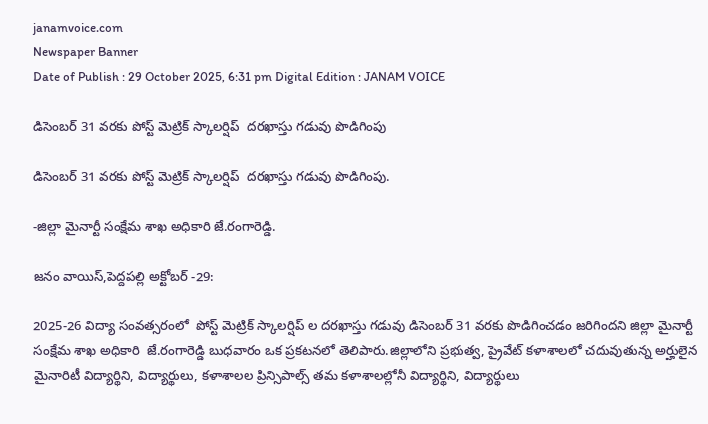janamvoice.com
Newspaper Banner
Date of Publish : 29 October 2025, 6:31 pm Digital Edition : JANAM VOICE

డిసెంబర్ 31 వరకు పోస్ట్ మెట్రిక్ స్కాలర్షిప్  దరఖాస్తు గడువు పొడిగింపు

డిసెంబర్ 31 వరకు పోస్ట్ మెట్రిక్ స్కాలర్షిప్  దరఖాస్తు గడువు పొడిగింపు.

-జిల్లా మైనార్టీ సంక్షేమ శాఖ అధికారి జే.రంగారెడ్డి.

జనం వాయిస్,పెద్దపల్లి అక్టోబర్ -29:

2025-26 విద్యా సంవత్సరంలో  పోస్ట్ మెట్రిక్ స్కాలర్షిప్ ల దరఖాస్తు గడువు డిసెంబర్ 31 వరకు పొడిగించడం జరిగిందని జిల్లా మైనార్టీ సంక్షేమ శాఖ అధికారి  జే.రంగారెడ్డి బుధవారం ఒక ప్రకటనలో తెలిపారు.జిల్లాలోని ప్రభుత్వ, ప్రైవేట్ కళాశాలలో చదువుతున్న అర్హులైన  మైనారిటీ విద్యార్థిని, విద్యార్థులు, కళాశాలల ప్రిన్సిపాల్స్ తమ కళాశాలల్లోనీ విద్యార్థిని, విద్యార్థులు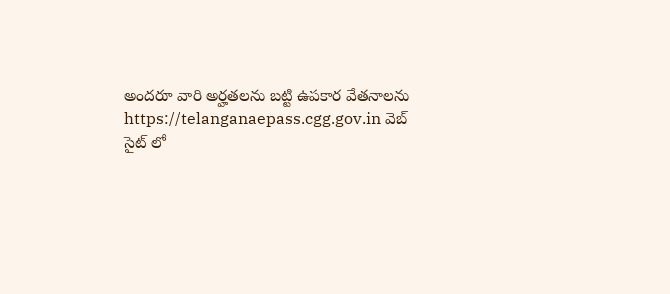అందరూ వారి అర్హతలను బట్టి ఉపకార వేతనాలను https://telanganaepass.cgg.gov.in వెబ్ సైట్ లో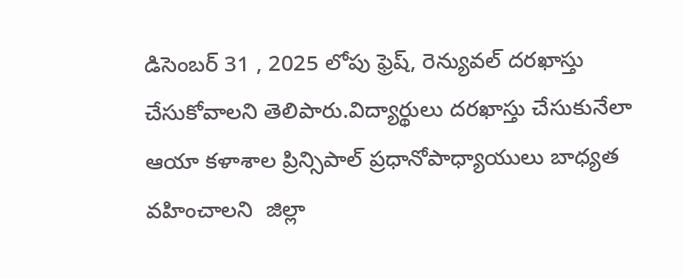డిసెంబర్ 31 , 2025 లోపు ఫ్రెష్, రెన్యువల్ దరఖాస్తు చేసుకోవాలని తెలిపారు.విద్యార్థులు దరఖాస్తు చేసుకునేలా ఆయా కళాశాల ప్రిన్సిపాల్ ప్రధానోపాధ్యాయులు బాధ్యత వహించాలని  జిల్లా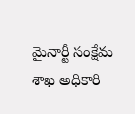మైనార్టీ సంక్షేమ శాఖ అధికారి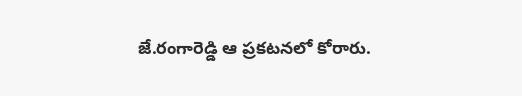జే.రంగారెడ్డి ఆ ప్రకటనలో కోరారు.